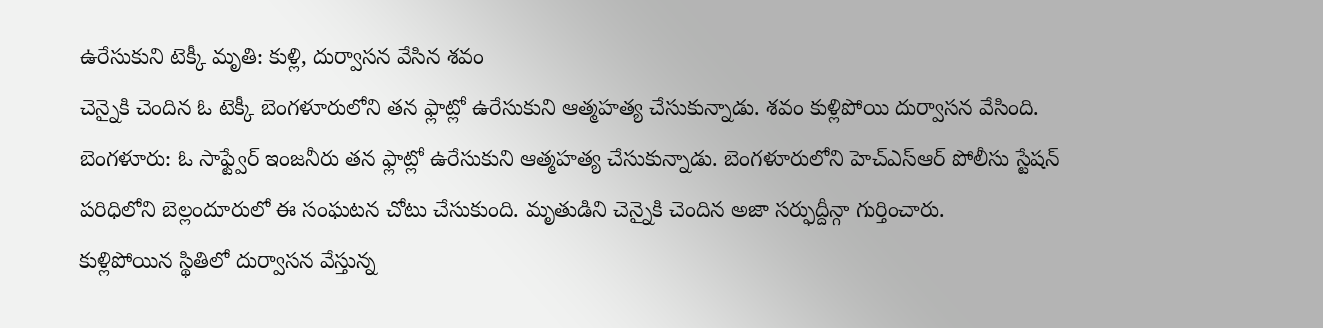ఉరేసుకుని టెక్కీ మృతి: కుళ్లి, దుర్వాసన వేసిన శవం
చెన్నైకి చెందిన ఓ టెక్కీ బెంగళూరులోని తన ఫ్లాట్లో ఉరేసుకుని ఆత్మహత్య చేసుకున్నాడు. శవం కుళ్లిపోయి దుర్వాసన వేసింది.
బెంగళూరు: ఓ సాఫ్ట్వేర్ ఇంజనీరు తన ఫ్లాట్లో ఉరేసుకుని ఆత్మహత్య చేసుకున్నాడు. బెంగళూరులోని హెచ్ఎస్ఆర్ పోలీసు స్టేషన్ పరిధిలోని బెల్లందూరులో ఈ సంఘటన చోటు చేసుకుంది. మృతుడిని చెన్నైకి చెందిన అజా సర్ఫుద్దీన్గా గుర్తించారు.
కుళ్లిపోయిన స్థితిలో దుర్వాసన వేస్తున్న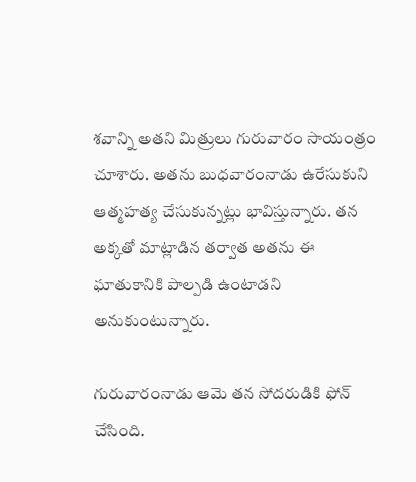శవాన్ని అతని మిత్రులు గురువారం సాయంత్రం చూశారు. అతను బుధవారంనాడు ఉరేసుకుని ఆత్మహత్య చేసుకున్నట్లు భావిస్తున్నారు. తన అక్కతో మాట్లాడిన తర్వాత అతను ఈ ఘాతుకానికి పాల్పడి ఉంటాడని అనుకుంటున్నారు.

గురువారంనాడు ఆమె తన సోదరుడికి ఫోన్ చేసింది.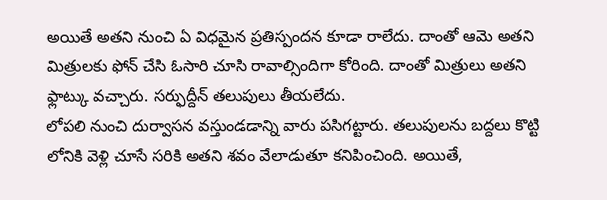అయితే అతని నుంచి ఏ విధమైన ప్రతిస్పందన కూడా రాలేదు. దాంతో ఆమె అతని మిత్రులకు ఫోన్ చేసి ఓసారి చూసి రావాల్సిందిగా కోరింది. దాంతో మిత్రులు అతని ఫ్లాట్కు వచ్చారు. సర్ఫుద్దీన్ తలుపులు తీయలేదు.
లోపలి నుంచి దుర్వాసన వస్తుండడాన్ని వారు పసిగట్టారు. తలుపులను బద్దలు కొట్టి లోనికి వెళ్లి చూసే సరికి అతని శవం వేలాడుతూ కనిపించింది. అయితే,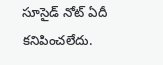సూసైడ్ నోట్ ఏదీ కనిపించలేదు.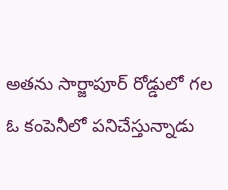అతను సార్జాపూర్ రోడ్డులో గల ఓ కంపెనీలో పనిచేస్తున్నాడు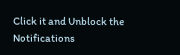Click it and Unblock the Notifications